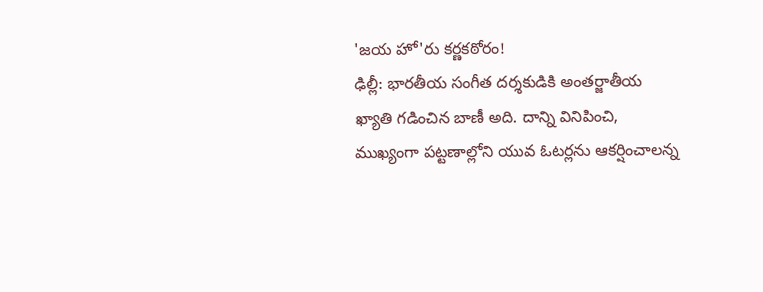'జయ హో'రు కర్ణకఠోరం!
ఢిల్లీ: భారతీయ సంగీత దర్శకుడికి అంతర్జాతీయ ఖ్యాతి గడించిన బాణీ అది. దాన్ని వినిపించి, ముఖ్యంగా పట్టణాల్లోని యువ ఓటర్లను ఆకర్షించాలన్న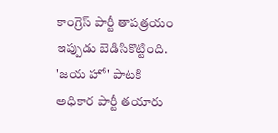కాంగ్రెస్ పార్టీ తాపత్రయం ఇప్పుడు బెడిసికొట్టింది. 'జయ హో' పాటకి అధికార పార్టీ తయారు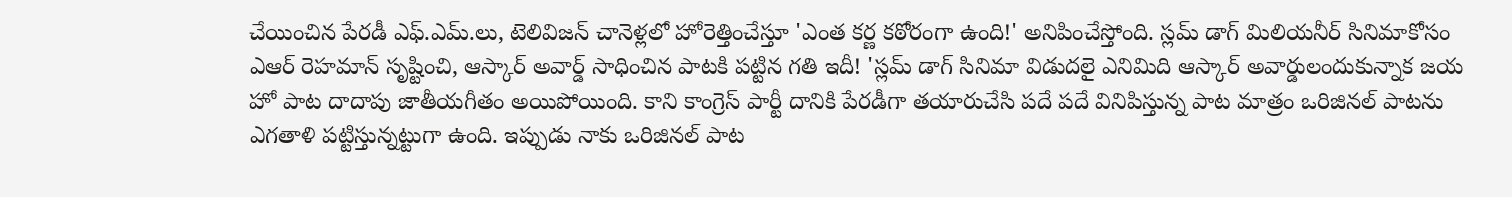చేయించిన పేరడీ ఎఫ్.ఎమ్.లు, టెలివిజన్ చానెళ్లలో హోరెత్తించేస్తూ 'ఎంత కర్ణ కఠోరంగా ఉంది!' అనిపించేస్తోంది. స్లమ్ డాగ్ మిలియనీర్ సినిమాకోసం ఎఆర్ రెహమాన్ సృష్టించి, ఆస్కార్ అవార్డ్ సాధించిన పాటకి పట్టిన గతి ఇదీ! 'స్లమ్ డాగ్ సినిమా విడుదలై ఎనిమిది ఆస్కార్ అవార్డులందుకున్నాక జయ హో పాట దాదాపు జాతీయగీతం అయిపోయింది. కాని కాంగ్రెస్ పార్టీ దానికి పేరడీగా తయారుచేసి పదే పదే వినిపిస్తున్న పాట మాత్రం ఒరిజినల్ పాటను ఎగతాళి పట్టిస్తున్నట్టుగా ఉంది. ఇప్పుడు నాకు ఒరిజినల్ పాట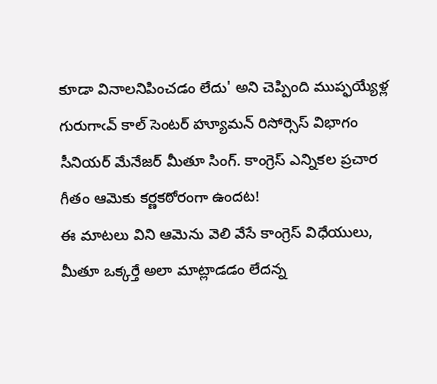కూడా వినాలనిపించడం లేదు' అని చెప్పింది ముప్ఫయ్యేళ్ల గురుగాఁవ్ కాల్ సెంటర్ హ్యూమన్ రిసోర్సెస్ విభాగం సీనియర్ మేనేజర్ మీతూ సింగ్. కాంగ్రెస్ ఎన్నికల ప్రచార గీతం ఆమెకు కర్ణకఠోరంగా ఉందట!
ఈ మాటలు విని ఆమెను వెలి వేసే కాంగ్రెస్ విధేయులు, మీతూ ఒక్కర్తే అలా మాట్లాడడం లేదన్న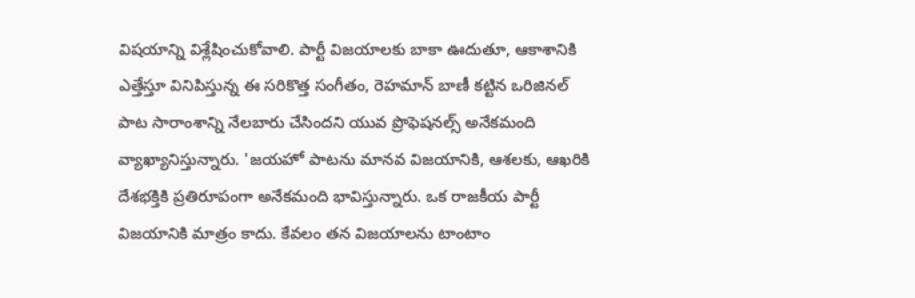విషయాన్ని విశ్లేషించుకోవాలి. పార్టీ విజయాలకు బాకా ఊదుతూ, ఆకాశానికి ఎత్తేస్తూ వినిపిస్తున్న ఈ సరికొత్త సంగీతం, రెహమాన్ బాణీ కట్టిన ఒరిజినల్ పాట సారాంశాన్ని నేలబారు చేసిందని యువ ప్రొఫెషనల్స్ అనేకమంది వ్యాఖ్యానిస్తున్నారు. 'జయహో పాటను మానవ విజయానికి, ఆశలకు, ఆఖరికి దేశభక్తికి ప్రతిరూపంగా అనేకమంది భావిస్తున్నారు. ఒక రాజకీయ పార్టీ విజయానికి మాత్రం కాదు. కేవలం తన విజయాలను టాంటాం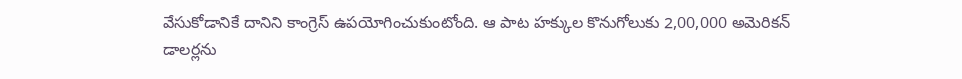వేసుకోడానికే దానిని కాంగ్రెస్ ఉపయోగించుకుంటోంది. ఆ పాట హక్కుల కొనుగోలుకు 2,00,000 అమెరికన్ డాలర్లను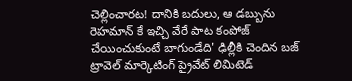చెల్లించారట! దానికి బదులు, ఆ డబ్బును రెహమాన్ కే ఇచ్చి వేరే పాట కంపోజ్ చేయించుకుంటే బాగుండేది' ఢిల్లీకి చెందిన బజ్ ట్రావెల్ మార్కెటింగ్ ప్రైవేట్ లిమిటెడ్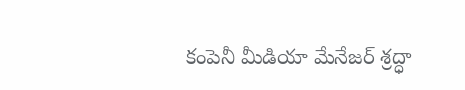కంపెనీ మీడియా మేనేజర్ శ్రద్ధా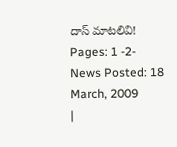దాస్ మాటలివి!
Pages: 1 -2- News Posted: 18 March, 2009
|